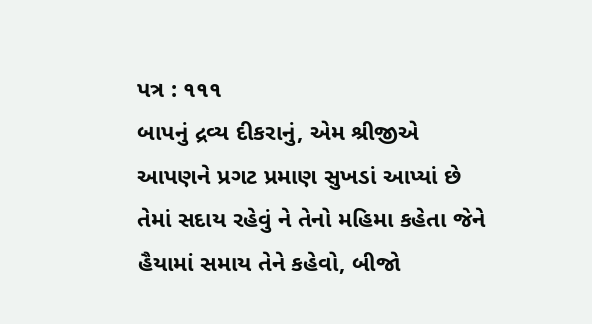પત્ર : ૧૧૧
બાપનું દ્રવ્ય દીકરાનું, એમ શ્રીજીએ આપણને પ્રગટ પ્રમાણ સુખડાં આપ્યાં છે તેમાં સદાય રહેવું ને તેનો મહિમા કહેતા જેને હૈયામાં સમાય તેને કહેવો, બીજો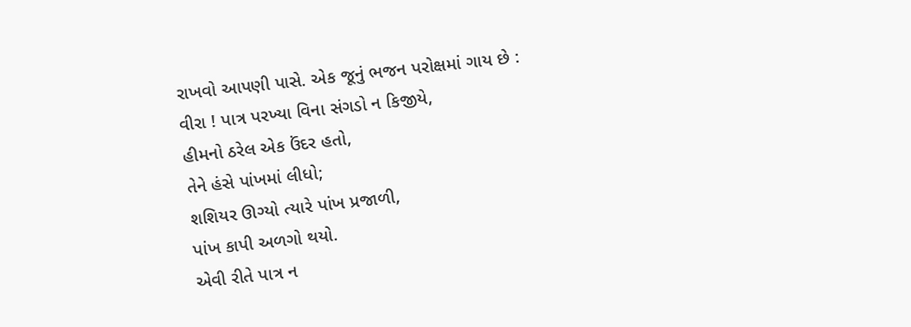રાખવો આપણી પાસે. એક જૂનું ભજન પરોક્ષમાં ગાય છે :
વીરા ! પાત્ર પરખ્યા વિના સંગડો ન કિજીયે,
હીમનો ઠરેલ એક ઉંદર હતો,
તેને હંસે પાંખમાં લીધો;
શશિયર ઊગ્યો ત્યારે પાંખ પ્રજાળી,
પાંખ કાપી અળગો થયો.
એવી રીતે પાત્ર ન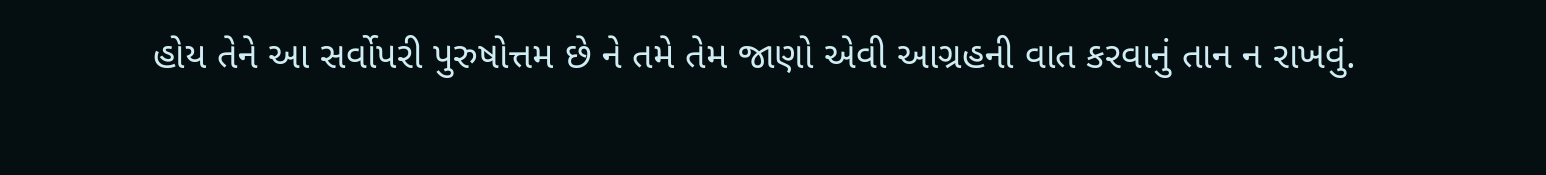હોય તેને આ સર્વોપરી પુરુષોત્તમ છે ને તમે તેમ જાણો એવી આગ્રહની વાત કરવાનું તાન ન રાખવું.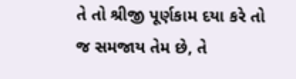તે તો શ્રીજી પૂર્ણકામ દયા કરે તો જ સમજાય તેમ છે, તે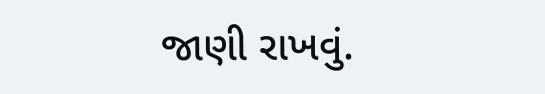જાણી રાખવું.